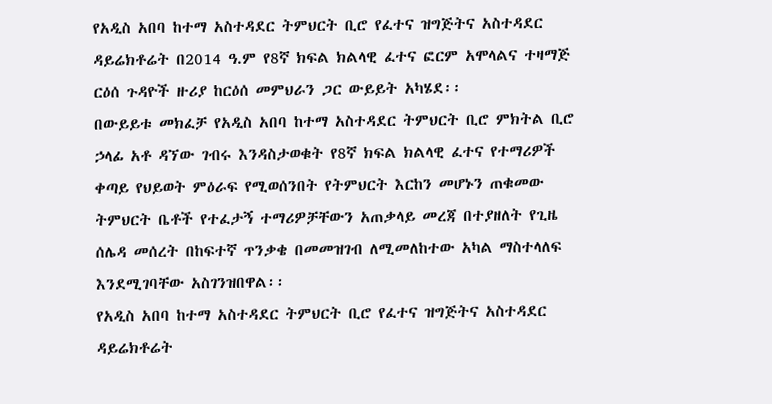የአዲስ አበባ ከተማ አስተዳደር ትምህርት ቢሮ የፈተና ዝግጅትና አስተዳደር ዳይሬክቶሬት በ2014 ዓ.ም የ8ኛ ክፍል ክልላዊ ፈተና ፎርም አሞላልና ተዛማጅ ርዕሰ ጉዳዮች ዙሪያ ከርዕሰ መምህራን ጋር ውይይት አካሄደ፡፡
በውይይቱ መክፈቻ የአዲስ አበባ ከተማ አስተዳደር ትምህርት ቢሮ ምክትል ቢሮ ኃላፊ አቶ ዳኘው ገብሩ እንዳስታወቁት የ8ኛ ክፍል ክልላዊ ፈተና የተማሪዎች ቀጣይ የህይወት ምዕራፍ የሚወሰንበት የትምህርት እርከን መሆኑን ጠቁመው ትምህርት ቤቶች የተፈታኝ ተማሪዎቻቸውን አጠቃላይ መረጃ በተያዘለት የጊዜ ሰሌዳ መሰረት በከፍተኛ ጥንቃቄ በመመዝገብ ለሚመለከተው አካል ማስተላለፍ እንደሚገባቸው አስገንዝበዋል፡፡
የአዲስ አበባ ከተማ አስተዳደር ትምህርት ቢሮ የፈተና ዝግጅትና አስተዳደር ዳይሬክቶሬት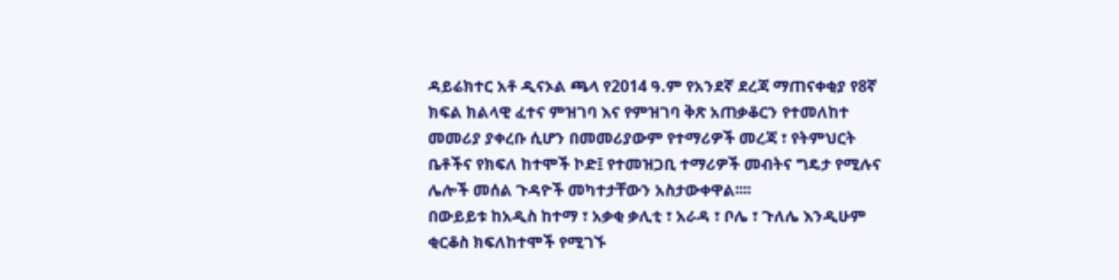ዳይሬክተር አቶ ዲናኦል ጫላ የ2014 ዓ.ም የአንደኛ ደረጃ ማጠናቀቂያ የ8ኛ ክፍል ክልላዊ ፈተና ምዝገባ እና የምዝገባ ቅጽ አጠቃቆርን የተመለከተ መመሪያ ያቀረቡ ሲሆን በመመሪያውም የተማሪዎች መረጃ ፣ የትምህርት ቤቶችና የክፍለ ከተሞች ኮድ፤ የተመዝጋቢ ተማሪዎች መብትና ግዴታ የሚሉና ሌሎች መሰል ጉዳዮች መካተታቸውን አስታውቀዋል፡፡፡፡
በውይይቱ ከአዲስ ከተማ ፣ አቃቂ ቃሊቲ ፣ አራዳ ፣ ቦሌ ፣ ጉለሌ እንዲሁም ቂርቆስ ክፍለከተሞች የሚገኙ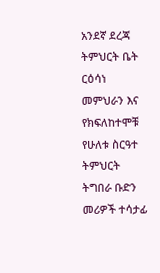አንደኛ ደረጃ ትምህርት ቤት ርዕሳነ መምህራን እና የክፍለከተሞቹ የሁለቱ ስርዓተ ትምህርት ትግበራ ቡድን መሪዎች ተሳታፊ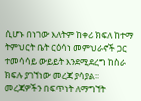ሲሆኑ በነገው እለትም ከቀሪ ክፍለ ከተማ ትምህርት ቤት ርዕሳነ መምህራኖች ጋር ተመሳሳይ ውይይት እንደሚደረግ ከስራ ክፍሉ ያገኘነው መረጃ ያሳያል፡፡
መረጃዎችን በፍጥነት ለማግኘት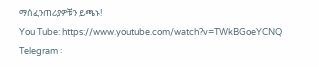ማሰፈንጠሪያዎቹን ይጫኑ!
You Tube: https://www.youtube.com/watch?v=TWkBGoeYCNQ
Telegram ፡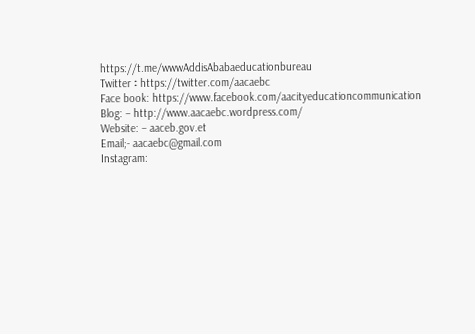https://t.me/wwwAddisAbabaeducationbureau
Twitter ፡ https://twitter.com/aacaebc
Face book: https://www.facebook.com/aacityeducationcommunication
Blog: – http://www.aacaebc.wordpress.com/
Website: – aaceb.gov.et
Email;- aacaebc@gmail.com
Instagram: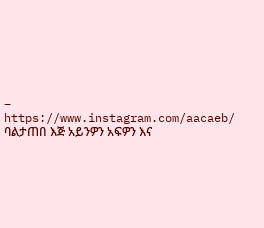– https://www.instagram.com/aacaeb/
ባልታጠበ እጅ አይንዎን አፍዎን እና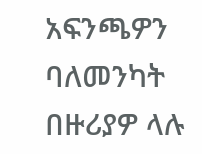አፍንጫዎን ባለመንካት በዙሪያዎ ላሉ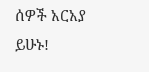ሰዎች አርአያ ይሁኑ!